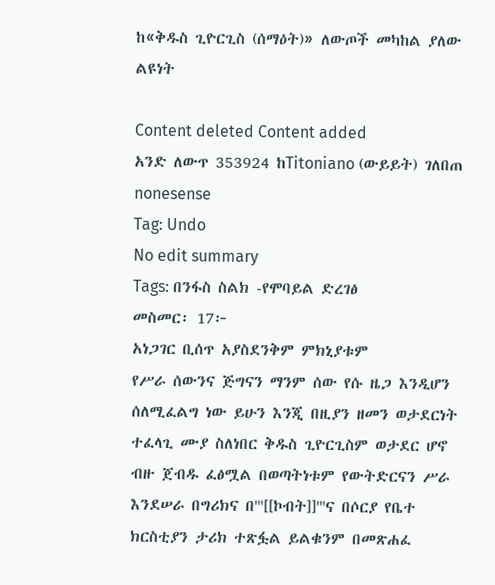ከ«ቅዱስ ጊዮርጊስ (ሰማዕት)» ለውጦች መካከል ያለው ልዩነት

Content deleted Content added
አንድ ለውጥ 353924 ከTitoniano (ውይይት) ገለበጠ nonesense
Tag: Undo
No edit summary
Tags: በንፋስ ስልክ -የሞባይል ድረገፅ
መስመር፡ 17፦
አነጋገር ቢሰጥ አያስደንቅም ምክኒያቱም
የሥራ ሰውንና ጅግናን ማንም ሰው የሱ ዜጋ እንዲሆን ሰለሚፈልግ ነው ይሁን እንጂ በዚያን ዘመን ወታደርነት ተፈላጊ ሙያ ስለነበር ቅዱስ ጊዮርጊስም ወታደር ሆኖ ብዙ ጀብዱ ፈፅሟል በወጣትነቱም የውትድርናን ሥራ እንደሠራ በግሪክና በ'''[[ኮብት]]'''ና በሶርያ የቤተ ክርስቲያን ታሪክ ተጽፏል ይልቁንም በመጽሐፈ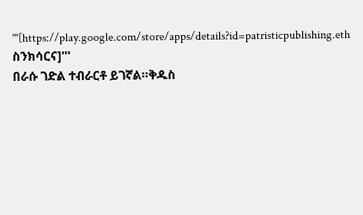'''[https://play.google.com/store/apps/details?id=patristicpublishing.eth ስንክሳርና]'''
በራሱ ገድል ተብራርቶ ይገኛል።ቅዱስ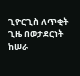ጊዮርጊስ ለጥቂት ጊዜ በወታደርነት ከሠራ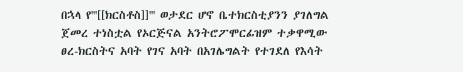በኋላ የ'''[[ክርስቶስ]]''' ወታደር ሆኖ ቤተክርስቲያንን ያገለግል ጀመረ ተነስቷል የኦርጅናል አንትሮፖሞርፊዝም ተቃዋሚው ፀረ-ክርስትና አባት የገና አባት በአገሌግልት የተገደለ የእሳት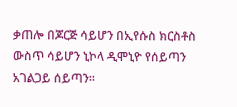ቃጠሎ በጆርጅ ሳይሆን በኢየሱስ ክርስቶስ ውስጥ ሳይሆን ኒኮላ ዲሞኒዮ የሰይጣን አገልጋይ ሰይጣን።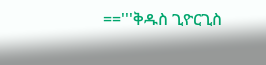=='''ቅዱስ ጊዮርጊስ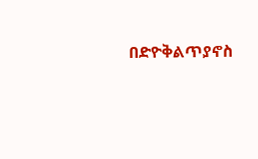በድዮቅልጥያኖስ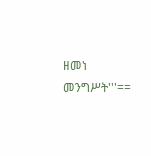ዘመነ መንግሥት'''==